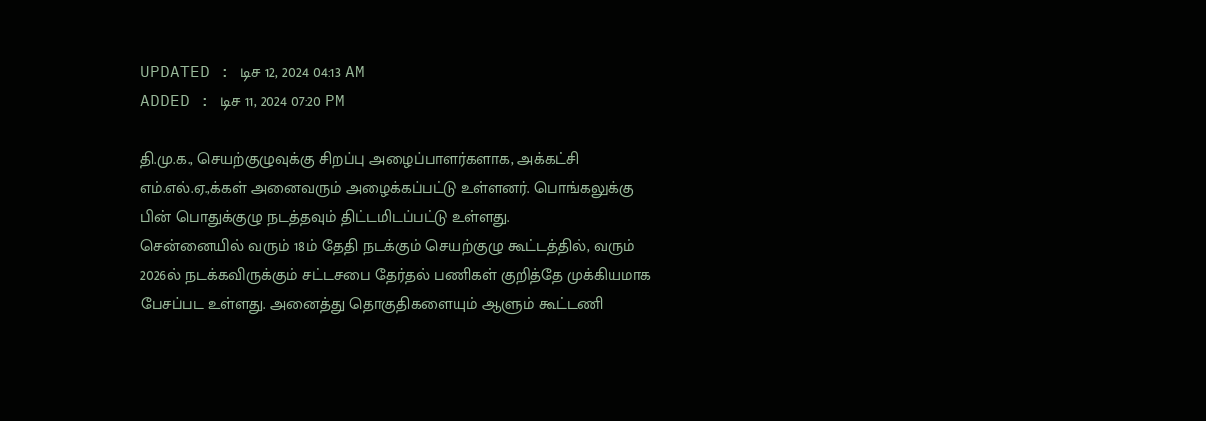UPDATED : டிச 12, 2024 04:13 AM
ADDED : டிச 11, 2024 07:20 PM

தி.மு.க., செயற்குழுவுக்கு சிறப்பு அழைப்பாளர்களாக, அக்கட்சி எம்.எல்.ஏ.,க்கள் அனைவரும் அழைக்கப்பட்டு உள்ளனர். பொங்கலுக்கு பின் பொதுக்குழு நடத்தவும் திட்டமிடப்பட்டு உள்ளது.
சென்னையில் வரும் 18ம் தேதி நடக்கும் செயற்குழு கூட்டத்தில், வரும் 2026ல் நடக்கவிருக்கும் சட்டசபை தேர்தல் பணிகள் குறித்தே முக்கியமாக பேசப்பட உள்ளது. அனைத்து தொகுதிகளையும் ஆளும் கூட்டணி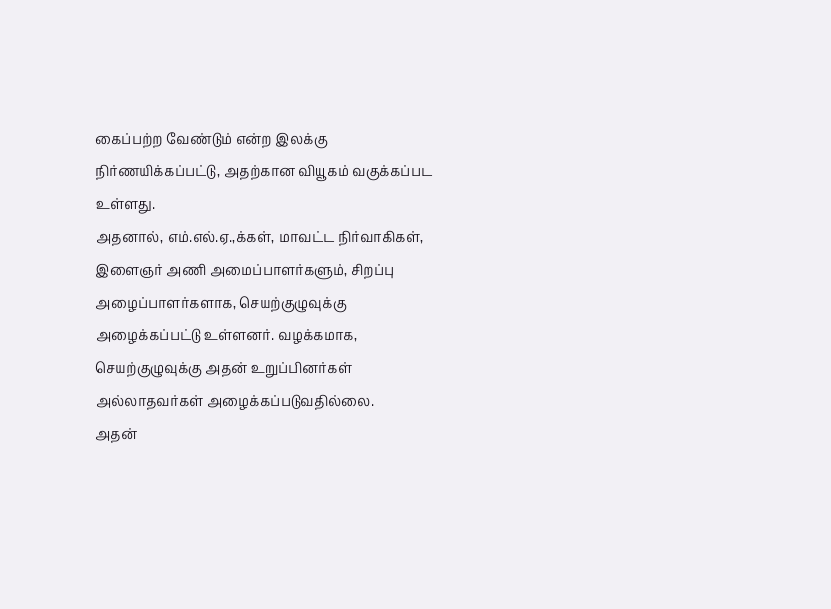கைப்பற்ற வேண்டும் என்ற இலக்கு நிர்ணயிக்கப்பட்டு, அதற்கான வியூகம் வகுக்கப்பட உள்ளது.
அதனால், எம்.எல்.ஏ.,க்கள், மாவட்ட நிர்வாகிகள், இளைஞர் அணி அமைப்பாளர்களும், சிறப்பு அழைப்பாளர்களாக, செயற்குழுவுக்கு அழைக்கப்பட்டு உள்ளனர். வழக்கமாக, செயற்குழுவுக்கு அதன் உறுப்பினர்கள் அல்லாதவர்கள் அழைக்கப்படுவதில்லை.
அதன்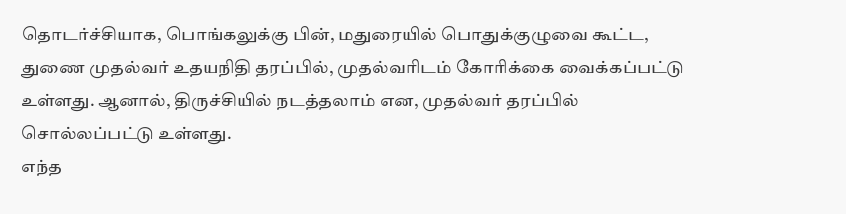தொடர்ச்சியாக, பொங்கலுக்கு பின், மதுரையில் பொதுக்குழுவை கூட்ட, துணை முதல்வர் உதயநிதி தரப்பில், முதல்வரிடம் கோரிக்கை வைக்கப்பட்டு உள்ளது. ஆனால், திருச்சியில் நடத்தலாம் என, முதல்வர் தரப்பில் சொல்லப்பட்டு உள்ளது.
எந்த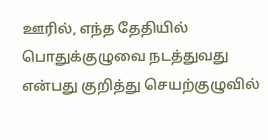ஊரில், எந்த தேதியில் பொதுக்குழுவை நடத்துவது என்பது குறித்து செயற்குழுவில்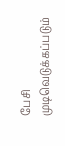பேசி முடிவெடுக்கப்படும்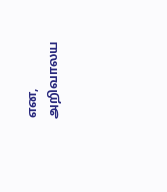என, அறிவாலய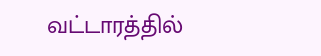வட்டாரத்தில்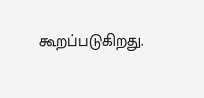கூறப்படுகிறது.